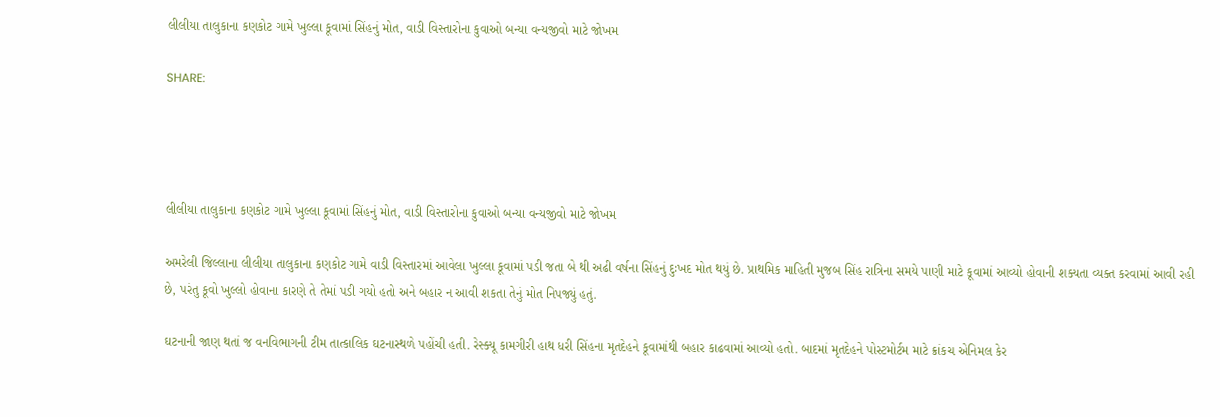લીલીયા તાલુકાના કણકોટ ગામે ખુલ્લા કૂવામાં સિંહનું મોત, વાડી વિસ્તારોના કુવાઓ બન્યા વન્યજીવો માટે જોખમ

SHARE:




લીલીયા તાલુકાના કણકોટ ગામે ખુલ્લા કૂવામાં સિંહનું મોત, વાડી વિસ્તારોના કુવાઓ બન્યા વન્યજીવો માટે જોખમ

અમરેલી જિલ્લાના લીલીયા તાલુકાના કણકોટ ગામે વાડી વિસ્તારમાં આવેલા ખુલ્લા કૂવામાં પડી જતા બે થી અઢી વર્ષના સિંહનું દુઃખદ મોત થયું છે. પ્રાથમિક માહિતી મુજબ સિંહ રાત્રિના સમયે પાણી માટે કૂવામાં આવ્યો હોવાની શક્યતા વ્યક્ત કરવામાં આવી રહી છે, પરંતુ કૂવો ખુલ્લો હોવાના કારણે તે તેમાં પડી ગયો હતો અને બહાર ન આવી શકતા તેનું મોત નિપજ્યું હતું.

ઘટનાની જાણ થતાં જ વનવિભાગની ટીમ તાત્કાલિક ઘટનાસ્થળે પહોંચી હતી. રેસ્ક્યૂ કામગીરી હાથ ધરી સિંહના મૃતદેહને કૂવામાંથી બહાર કાઢવામાં આવ્યો હતો. બાદમાં મૃતદેહને પોસ્ટમોર્ટમ માટે ક્રાંકચ એનિમલ કેર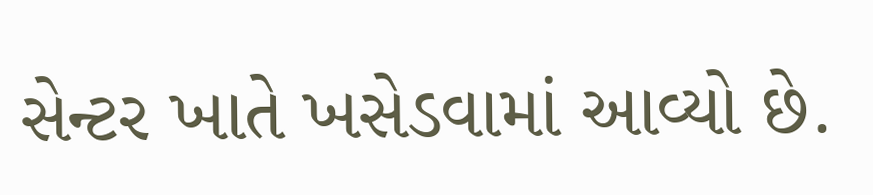સેન્ટર ખાતે ખસેડવામાં આવ્યો છે.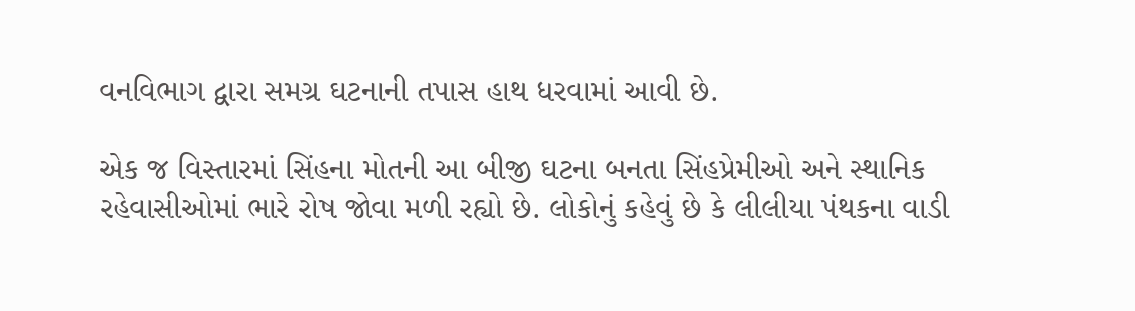વનવિભાગ દ્વારા સમગ્ર ઘટનાની તપાસ હાથ ધરવામાં આવી છે.

એક જ વિસ્તારમાં સિંહના મોતની આ બીજી ઘટના બનતા સિંહપ્રેમીઓ અને સ્થાનિક રહેવાસીઓમાં ભારે રોષ જોવા મળી રહ્યો છે. લોકોનું કહેવું છે કે લીલીયા પંથકના વાડી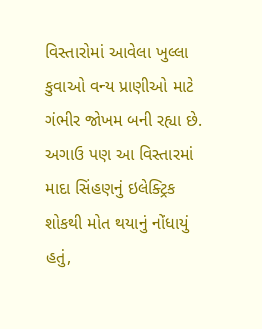વિસ્તારોમાં આવેલા ખુલ્લા કુવાઓ વન્ય પ્રાણીઓ માટે ગંભીર જોખમ બની રહ્યા છે. અગાઉ પણ આ વિસ્તારમાં માદા સિંહણનું ઇલેક્ટ્રિક શોકથી મોત થયાનું નોંધાયું હતું,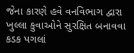જેના કારણે હવે વનવિભાગ દ્વારા ખુલ્લા કુવાઓને સુરક્ષિત બનાવવા કડક પગલાં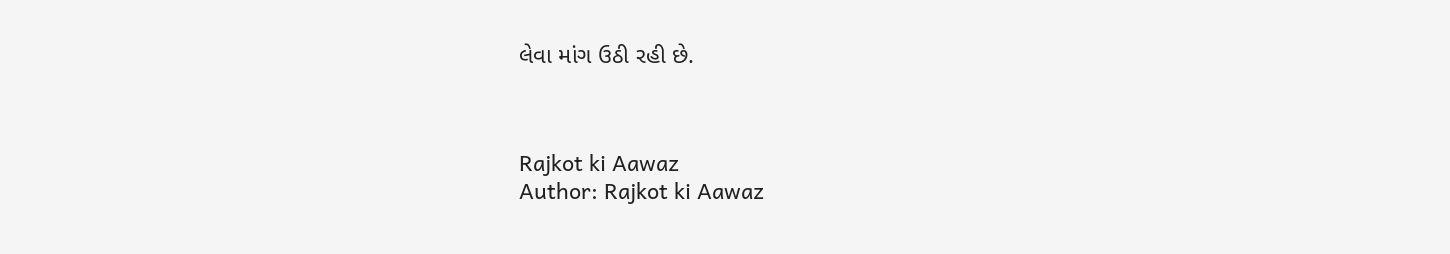લેવા માંગ ઉઠી રહી છે.



Rajkot ki Aawaz
Author: Rajkot ki Aawaz